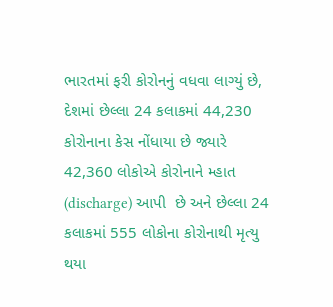ભારતમાં ફરી કોરોનનું વધવા લાગ્યું છે,  દેશમાં છેલ્લા 24 કલાકમાં 44,230 કોરોનાના કેસ નોંધાયા છે જ્યારે  42,360 લોકોએ કોરોનાને મ્હાત (discharge) આપી  છે અને છેલ્લા 24 કલાકમાં 555 લોકોના કોરોનાથી મૃત્યુ થયા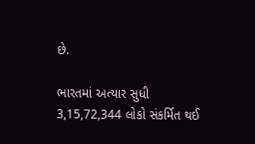છે.

ભારતમાં અત્યાર સુધી 3,15,72,344 લોકો સંકર્મિત થઈ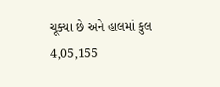ચૂક્યા છે અને હાલમાં કુલ 4,05,155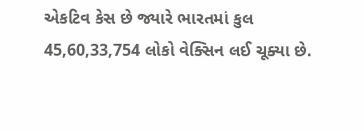એકટિવ કેસ છે જ્યારે ભારતમાં કુલ 45,60,33,754 લોકો વેક્સિન લઈ ચૂક્યા છે.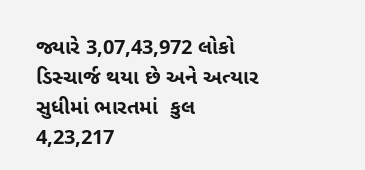જ્યારે 3,07,43,972 લોકો ડિસ્ચાર્જ થયા છે અને અત્યાર સુધીમાં ભારતમાં  કુલ 4,23,217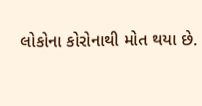લોકોના કોરોનાથી મોત થયા છે.